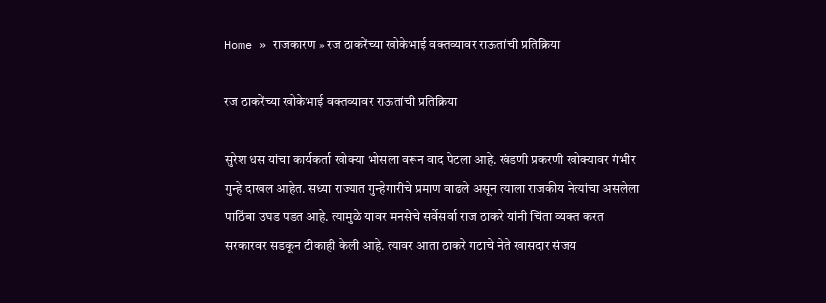Home » राजकारण » रज ठाकरेंच्या खोकेभाई वक्तव्यावर राऊतांची प्रतिक्रिया

रज ठाकरेंच्या खोकेभाई वक्तव्यावर राऊतांची प्रतिक्रिया

सुरेश धस यांचा कार्यकर्ता खोक्या भोसला वरून वाद पेटला आहे. खंडणी प्रकरणी खोक्यावर गंभीर गुन्हे दाखल आहेत. सध्या राज्यात गुन्हेगारीचे प्रमाण वाढले असून त्याला राजकीय नेत्यांचा असलेला पाठिंबा उघड पडत आहे. त्यामुळे यावर मनसेचे सर्वेसर्वा राज ठाकरे यांनी चिंता व्यक्त करत सरकारवर सडकून टीकाही केली आहे. त्यावर आता ठाकरे गटाचे नेते खासदार संजय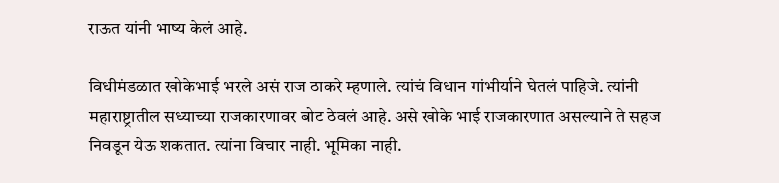राऊत यांनी भाष्य केलं आहे.

विधीमंडळात खोकेभाई भरले असं राज ठाकरे म्हणाले. त्यांचं विधान गांभीर्याने घेतलं पाहिजे. त्यांनी महाराष्ट्रातील सध्याच्या राजकारणावर बोट ठेवलं आहे. असे खोके भाई राजकारणात असल्याने ते सहज निवडून येऊ शकतात. त्यांना विचार नाही. भूमिका नाही.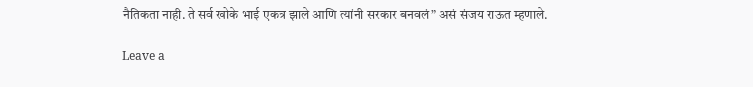नैतिकता नाही. ते सर्व खोके भाई एकत्र झाले आणि त्यांनी सरकार बनवलं” असं संजय राऊत म्हणाले.

Leave a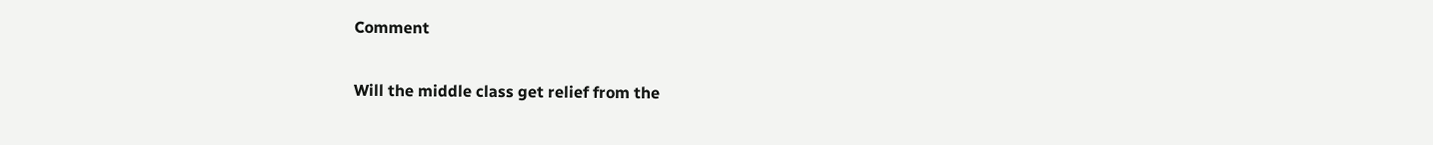Comment

Will the middle class get relief from the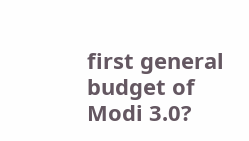first general budget of Modi 3.0?